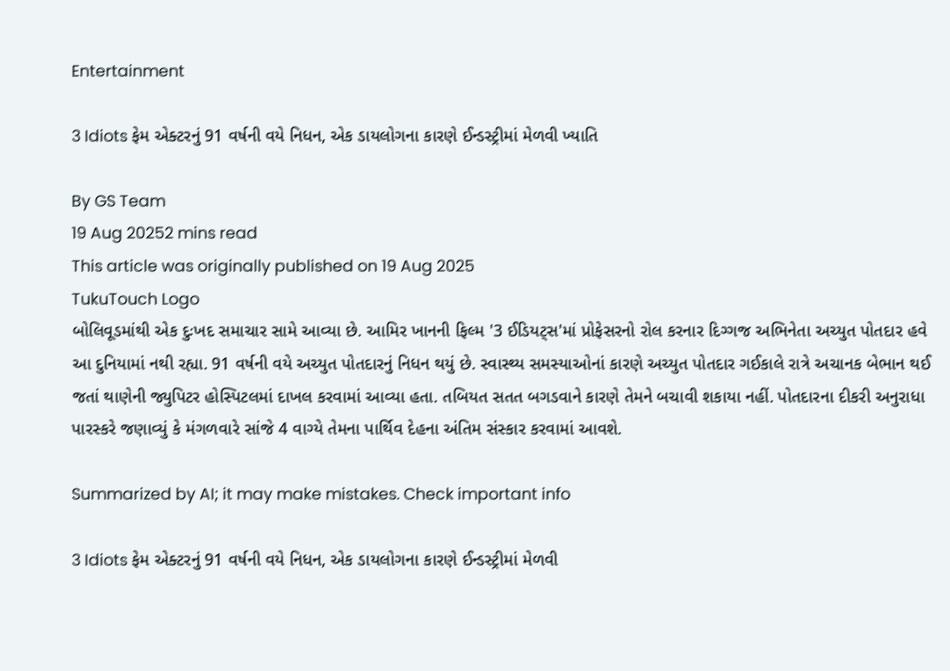Entertainment

3 Idiots ફેમ એક્ટરનું 91 વર્ષની વયે નિધન, એક ડાયલોગના કારણે ઈન્ડસ્ટ્રીમાં મેળવી ખ્યાતિ

By GS Team
19 Aug 20252 mins read
This article was originally published on 19 Aug 2025
TukuTouch Logo
બોલિવૂડમાંથી એક દુઃખદ સમાચાર સામે આવ્યા છે. આમિર ખાનની ફિલ્મ '3 ઈડિયટ્સ'માં પ્રોફેસરનો રોલ કરનાર દિગ્ગજ અભિનેતા અચ્યુત પોતદાર હવે આ દુનિયામાં નથી રહ્યા. 91 વર્ષની વયે અચ્યુત પોતદારનું નિધન થયું છે. સ્વાસ્થ્ય સમસ્યાઓનાં કારણે અચ્યુત પોતદાર ગઈકાલે રાત્રે અચાનક બેભાન થઈ જતાં થાણેની જ્યુપિટર હોસ્પિટલમાં દાખલ કરવામાં આવ્યા હતા. તબિયત સતત બગડવાને કારણે તેમને બચાવી શકાયા નહીં. પોતદારના દીકરી અનુરાધા પારસ્કરે જણાવ્યું કે મંગળવારે સાંજે 4 વાગ્યે તેમના પાર્થિવ દેહના અંતિમ સંસ્કાર કરવામાં આવશે.

Summarized by AI; it may make mistakes. Check important info

3 Idiots ફેમ એક્ટરનું 91 વર્ષની વયે નિધન, એક ડાયલોગના કારણે ઈન્ડસ્ટ્રીમાં મેળવી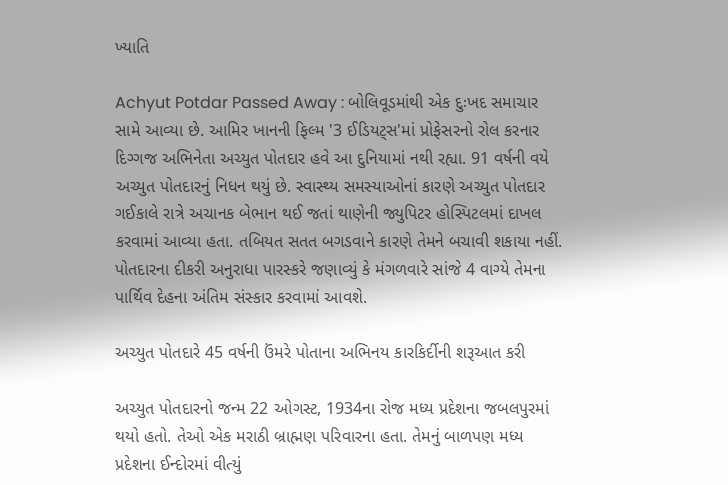ખ્યાતિ

Achyut Potdar Passed Away : બોલિવૂડમાંથી એક દુઃખદ સમાચાર સામે આવ્યા છે. આમિર ખાનની ફિલ્મ '3 ઈડિયટ્સ'માં પ્રોફેસરનો રોલ કરનાર દિગ્ગજ અભિનેતા અચ્યુત પોતદાર હવે આ દુનિયામાં નથી રહ્યા. 91 વર્ષની વયે અચ્યુત પોતદારનું નિધન થયું છે. સ્વાસ્થ્ય સમસ્યાઓનાં કારણે અચ્યુત પોતદાર ગઈકાલે રાત્રે અચાનક બેભાન થઈ જતાં થાણેની જ્યુપિટર હોસ્પિટલમાં દાખલ કરવામાં આવ્યા હતા. તબિયત સતત બગડવાને કારણે તેમને બચાવી શકાયા નહીં. પોતદારના દીકરી અનુરાધા પારસ્કરે જણાવ્યું કે મંગળવારે સાંજે 4 વાગ્યે તેમના પાર્થિવ દેહના અંતિમ સંસ્કાર કરવામાં આવશે.

અચ્યુત પોતદારે 45 વર્ષની ઉંમરે પોતાના અભિનય કારકિર્દીની શરૂઆત કરી

અચ્યુત પોતદારનો જન્મ 22 ઓગસ્ટ, 1934ના રોજ મધ્ય પ્રદેશના જબલપુરમાં થયો હતો. તેઓ એક મરાઠી બ્રાહ્મણ પરિવારના હતા. તેમનું બાળપણ મધ્ય પ્રદેશના ઈન્દોરમાં વીત્યું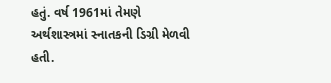હતું. વર્ષ 1961માં તેમણે અર્થશાસ્ત્રમાં સ્નાતકની ડિગ્રી મેળવી હતી.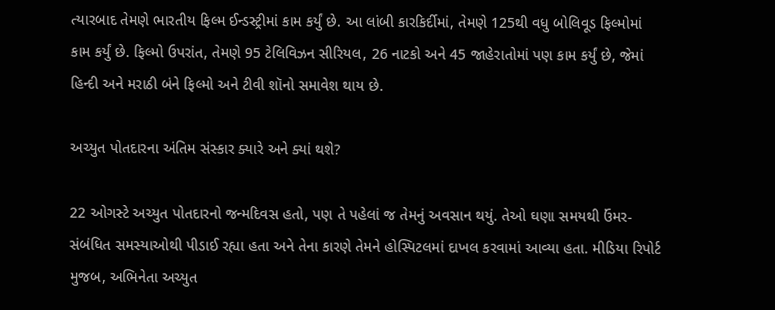ત્યારબાદ તેમણે ભારતીય ફિલ્મ ઈન્ડસ્ટ્રીમાં કામ કર્યું છે. આ લાંબી કારકિર્દીમાં, તેમણે 125થી વધુ બોલિવૂડ ફિલ્મોમાં કામ કર્યું છે. ફિલ્મો ઉપરાંત, તેમણે 95 ટેલિવિઝન સીરિયલ, 26 નાટકો અને 45 જાહેરાતોમાં પણ કામ કર્યું છે, જેમાં હિન્દી અને મરાઠી બંને ફિલ્મો અને ટીવી શૉનો સમાવેશ થાય છે.

અચ્યુત પોતદારના અંતિમ સંસ્કાર ક્યારે અને ક્યાં થશે?

22 ઓગસ્ટે અચ્યુત પોતદારનો જન્મદિવસ હતો, પણ તે પહેલાં જ તેમનું અવસાન થયું. તેઓ ઘણા સમયથી ઉંમર-સંબંધિત સમસ્યાઓથી પીડાઈ રહ્યા હતા અને તેના કારણે તેમને હોસ્પિટલમાં દાખલ કરવામાં આવ્યા હતા. મીડિયા રિપોર્ટ મુજબ, અભિનેતા અચ્યુત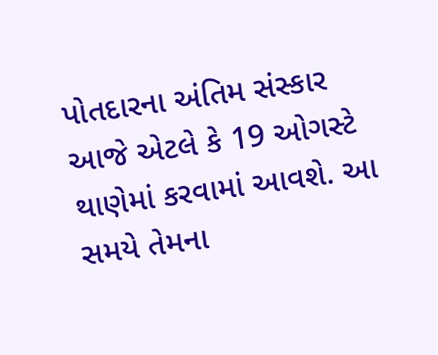પોતદારના અંતિમ સંસ્કાર આજે એટલે કે 19 ઓગસ્ટે થાણેમાં કરવામાં આવશે. આ સમયે તેમના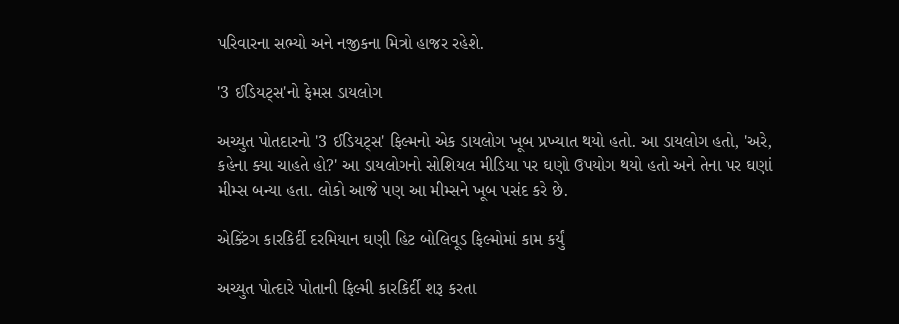પરિવારના સભ્યો અને નજીકના મિત્રો હાજર રહેશે.

'3 ઈડિયટ્સ'નો ફેમસ ડાયલોગ

અચ્યુત પોતદારનો '3 ઈડિયટ્સ' ફિલ્મનો એક ડાયલોગ ખૂબ પ્રખ્યાત થયો હતો. આ ડાયલોગ હતો, 'અરે, કહેના ક્યા ચાહતે હો?' આ ડાયલોગનો સોશિયલ મીડિયા પર ઘણો ઉપયોગ થયો હતો અને તેના પર ઘણાં મીમ્સ બન્યા હતા. લોકો આજે પણ આ મીમ્સને ખૂબ પસંદ કરે છે.

એક્ટિંગ કારકિર્દી દરમિયાન ઘણી હિટ બોલિવૂડ ફિલ્મોમાં કામ કર્યું

અચ્યુત પોત્દારે પોતાની ફિલ્મી કારકિર્દી શરૂ કરતા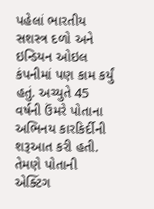પહેલાં ભારતીય સશસ્ત્ર દળો અને ઇન્ડિયન ઓઇલ કંપનીમાં પણ કામ કર્યું હતું. અચ્યુતે 45 વર્ષની ઉંમરે પોતાના અભિનય કારકિર્દીની શરૂઆત કરી હતી. તેમણે પોતાની એક્ટિંગ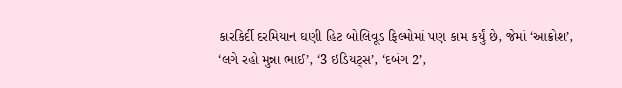કારકિર્દી દરમિયાન ઘણી હિટ બોલિવૂડ ફિલ્મોમાં પણ કામ કર્યું છે, જેમાં ‘આક્રોશ’, ‘લગે રહો મુન્ના ભાઈ’, ‘3 ઇડિયટ્સ’, ‘દબંગ 2’,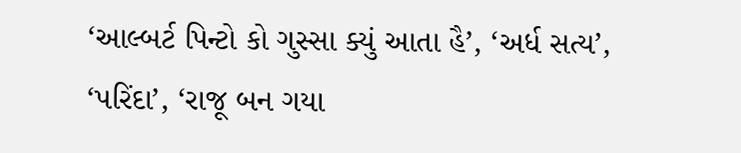‘આલ્બર્ટ પિન્ટો કો ગુસ્સા ક્યું આતા હૈ’, ‘અર્ધ સત્ય’, ‘પરિંદા’, ‘રાજૂ બન ગયા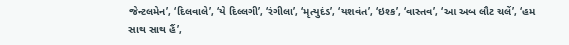જેન્ટલમેન’, ‘દિલવાલે’, ‘યે દિલ્લગી’, ‘રંગીલા’, ‘મૃત્યુદંડ’, ‘યશવંત’, ‘ઇશ્ક’, ‘વાસ્તવ’, ‘આ અબ લૌટ ચલેં’, ‘હમ સાથ સાથ હૈં’,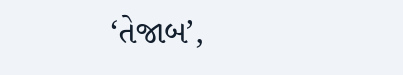‘તેજાબ’,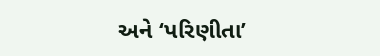અને ‘પરિણીતા’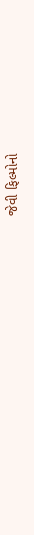જેવી ફિલ્મોનો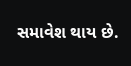સમાવેશ થાય છે.